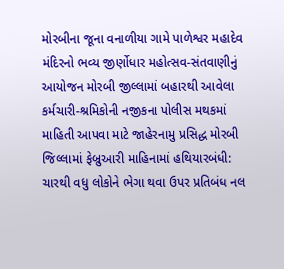મોરબીના જૂના વનાળીયા ગામે પાળેશ્વર મહાદેવ મંદિરનો ભવ્ય જીર્ણોધાર મહોત્સવ-સંતવાણીનું આયોજન મોરબી જીલ્લામાં બહારથી આવેલા કર્મચારી-શ્રમિકોની નજીકના પોલીસ મથકમાં માહિતી આપવા માટે જાહેરનામુ પ્રસિદ્ધ મોરબી જિલ્લામાં ફેબ્રુઆરી માહિનામાં હથિયારબંધી: ચારથી વધુ લોકોને ભેગા થવા ઉપર પ્રતિબંધ નલ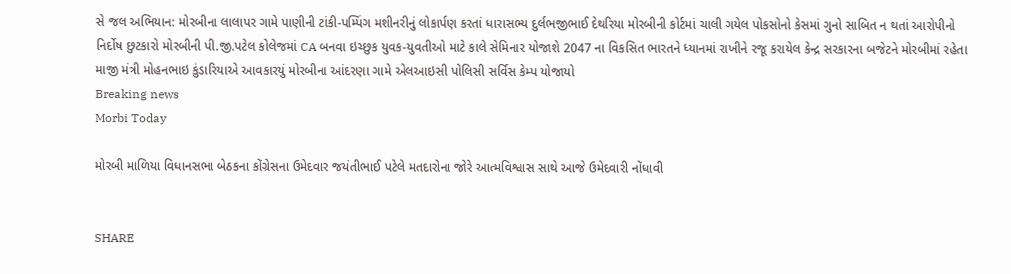સે જલ અભિયાન: મોરબીના લાલાપર ગામે પાણીની ટાંકી-પમ્પિંગ મશીનરીનું લોકાર્પણ કરતાં ધારાસભ્ય દુર્લભજીભાઈ દેથરિયા મોરબીની કોર્ટમાં ચાલી ગયેલ પોકસોનો કેસમાં ગુનો સાબિત ન થતાં આરોપીનો નિર્દોષ છુટકારો મોરબીની પી.જી.પટેલ કોલેજમાં CA બનવા ઇચ્છુક યુવક-યુવતીઓ માટે કાલે સેમિનાર યોજાશે 2047 ના વિકસિત ભારતને ધ્યાનમાં રાખીને રજૂ કરાયેલ કેન્દ્ર સરકારના બજેટને મોરબીમાં રહેતા માજી મંત્રી મોહનભાઇ કુંડારિયાએ આવકારયું મોરબીના આંદરણા ગામે એલઆઇસી પોલિસી સર્વિસ કેમ્પ યોજાયો
Breaking news
Morbi Today

મોરબી માળિયા વિધાનસભા બેઠકના કોંગ્રેસના ઉમેદવાર જયંતીભાઈ પટેલે મતદારોના જોરે આત્મવિશ્વાસ સાથે આજે ઉમેદવારી નોંધાવી


SHARE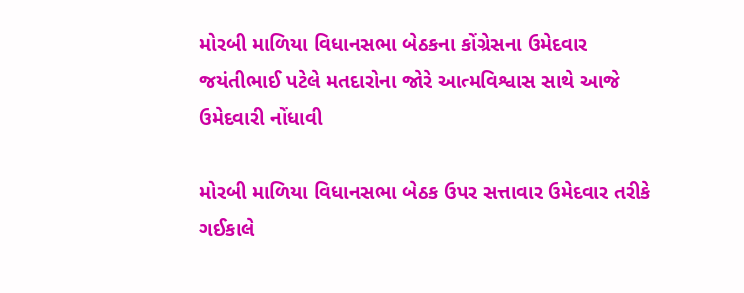મોરબી માળિયા વિધાનસભા બેઠકના કોંગ્રેસના ઉમેદવાર જયંતીભાઈ પટેલે મતદારોના જોરે આત્મવિશ્વાસ સાથે આજે ઉમેદવારી નોંધાવી

મોરબી માળિયા વિધાનસભા બેઠક ઉપર સત્તાવાર ઉમેદવાર તરીકે ગઈકાલે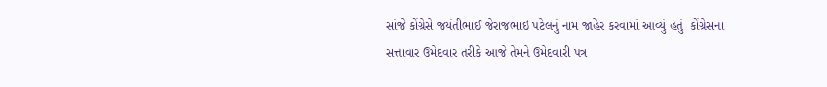સાંજે કોંગ્રેસે જયંતીભાઈ જેરાજભાઇ પટેલનું નામ જાહેર કરવામાં આવ્યું હતું  કોંગ્રેસના સત્તાવાર ઉમેદવાર તરીકે આજે તેમને ઉમેદવારી પત્ર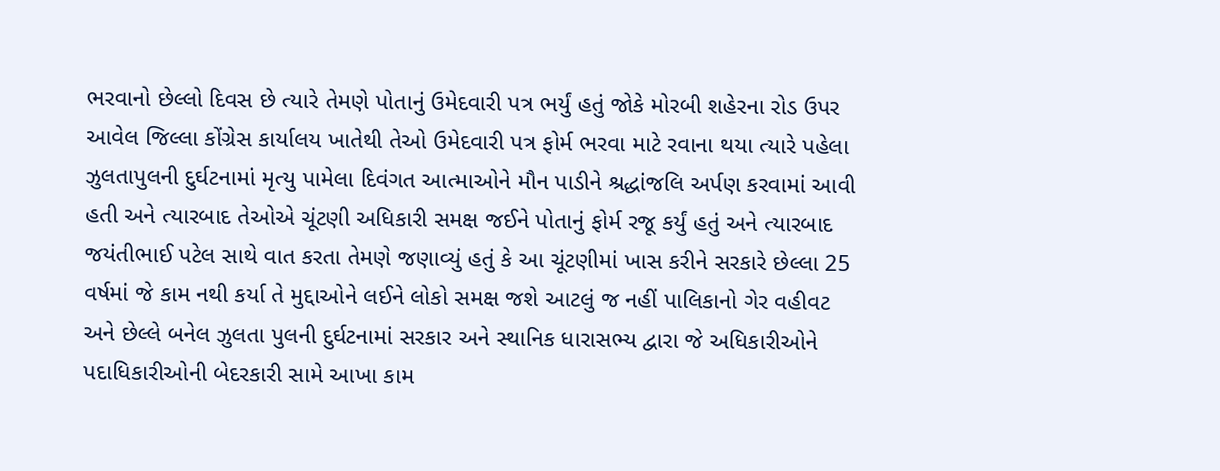ભરવાનો છેલ્લો દિવસ છે ત્યારે તેમણે પોતાનું ઉમેદવારી પત્ર ભર્યું હતું જોકે મોરબી શહેરના રોડ ઉપર આવેલ જિલ્લા કોંગ્રેસ કાર્યાલય ખાતેથી તેઓ ઉમેદવારી પત્ર ફોર્મ ભરવા માટે રવાના થયા ત્યારે પહેલા ઝુલતાપુલની દુર્ઘટનામાં મૃત્યુ પામેલા દિવંગત આત્માઓને મૌન પાડીને શ્રદ્ધાંજલિ અર્પણ કરવામાં આવી હતી અને ત્યારબાદ તેઓએ ચૂંટણી અધિકારી સમક્ષ જઈને પોતાનું ફોર્મ રજૂ કર્યું હતું અને ત્યારબાદ જયંતીભાઈ પટેલ સાથે વાત કરતા તેમણે જણાવ્યું હતું કે આ ચૂંટણીમાં ખાસ કરીને સરકારે છેલ્લા 25 વર્ષમાં જે કામ નથી કર્યા તે મુદ્દાઓને લઈને લોકો સમક્ષ જશે આટલું જ નહીં પાલિકાનો ગેર વહીવટ અને છેલ્લે બનેલ ઝુલતા પુલની દુર્ઘટનામાં સરકાર અને સ્થાનિક ધારાસભ્ય દ્વારા જે અધિકારીઓને પદાધિકારીઓની બેદરકારી સામે આખા કામ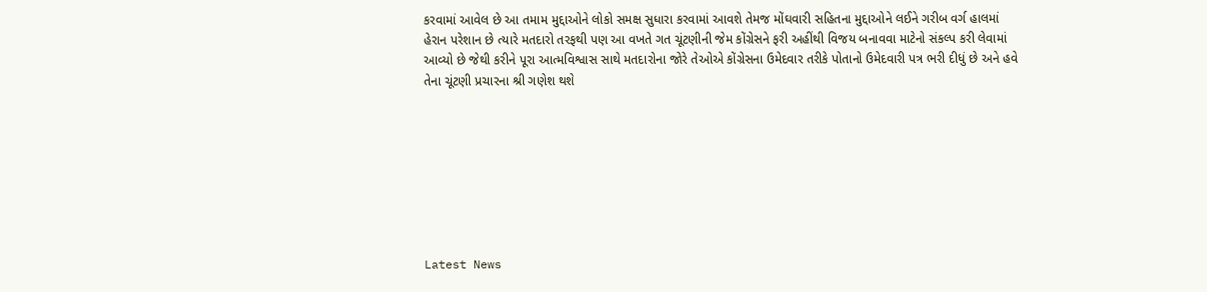કરવામાં આવેલ છે આ તમામ મુદ્દાઓને લોકો સમક્ષ સુધારા કરવામાં આવશે તેમજ મોંઘવારી સહિતના મુદ્દાઓને લઈને ગરીબ વર્ગ હાલમાં હેરાન પરેશાન છે ત્યારે મતદારો તરફથી પણ આ વખતે ગત ચૂંટણીની જેમ કોંગ્રેસને ફરી અહીંથી વિજય બનાવવા માટેનો સંકલ્પ કરી લેવામાં આવ્યો છે જેથી કરીને પૂરા આત્મવિશ્વાસ સાથે મતદારોના જોરે તેઓએ કોંગ્રેસના ઉમેદવાર તરીકે પોતાનો ઉમેદવારી પત્ર ભરી દીધું છે અને હવે તેના ચૂંટણી પ્રચારના શ્રી ગણેશ થશે








Latest News